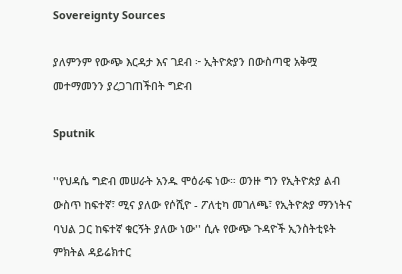Sovereignty Sources

ያለምንም የውጭ እርዳታ እና ገደብ ፦ ኢትዮጵያን በውስጣዊ አቅሟ መተማመንን ያረጋገጠችበት ግድብ

Sputnik

''የህዳሴ ግድብ መሠራት አንዱ ሞዕራፍ ነው። ወንዙ ግን የኢትዮጵያ ልብ ውስጥ ከፍተኛ፣ ሚና ያለው የሶሺዮ - ፖለቲካ መገለጫ፣ የኢትዮጵያ ማንነትና ባህል ጋር ከፍተኛ ቁርኝት ያለው ነው'' ሲሉ የውጭ ጉዳዮች ኢንስትቲዩት ምክትል ዳይሬክተር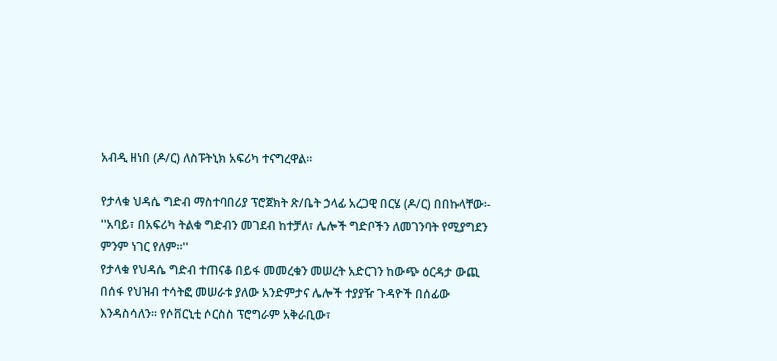አብዲ ዘነበ (ዶ/ር) ለስፑትኒክ አፍሪካ ተናግረዋል።

የታላቁ ህዳሴ ግድብ ማስተባበሪያ ፕሮጀክት ጽ/ቤት ኃላፊ አረጋዊ በርሄ (ዶ/ር) በበኩላቸው፡-
''አባይ፣ በአፍሪካ ትልቁ ግድብን መገደብ ከተቻለ፣ ሌሎች ግድቦችን ለመገንባት የሚያግደን ምንም ነገር የለም።''
የታላቁ የህዳሴ ግድብ ተጠናቆ በይፋ መመረቁን መሠረት አድርገን ከውጭ ዕርዳታ ውጪ በሰፋ የህዝብ ተሳትፎ መሠራቱ ያለው አንድምታና ሌሎች ተያያዥ ጉዳዮች በሰፊው እንዳስሳለን። የሶቨርኒቲ ሶርስስ ፕሮግራም አቅራቢው፣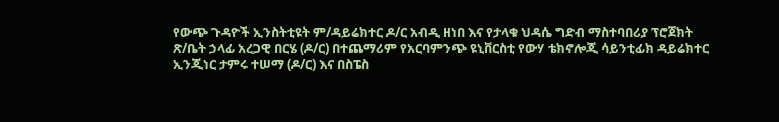የውጭ ጉዳዮች ኢንስትቲዩት ም/ዳይሬክተር ዶ/ር አብዲ ዘነበ እና የታላቁ ህዳሴ ግድብ ማስተባበሪያ ፕሮጀክት ጽ/ቤት ኃላፊ አረጋዊ በርሄ (ዶ/ር) በተጨማሪም የአርባምንጭ ዩኒቨርስቲ የውሃ ቴክኖሎጂ ሳይንቲፊክ ዳይሬክተር ኢንጂነር ታምሩ ተሠማ (ዶ/ር) እና በስፔስ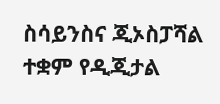ስሳይንስና ጂኦስፓሻል ተቋም የዲጂታል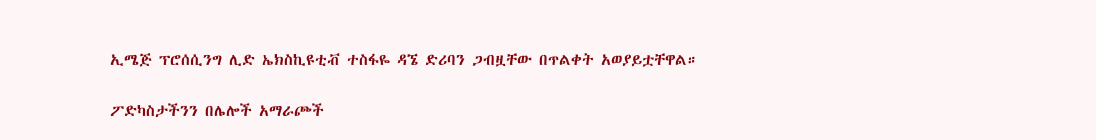ኢሜጅ ፕሮሰሲንግ ሊድ ኤክስኪዩቲቭ ተስፋዬ ዳኜ ድሪባን ጋብዟቸው በጥልቀት አወያይቷቸዋል።

ፖድካስታችንን በሌሎች አማራጮች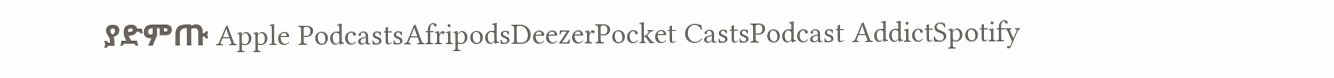ያድምጡ Apple PodcastsAfripodsDeezerPocket CastsPodcast AddictSpotify